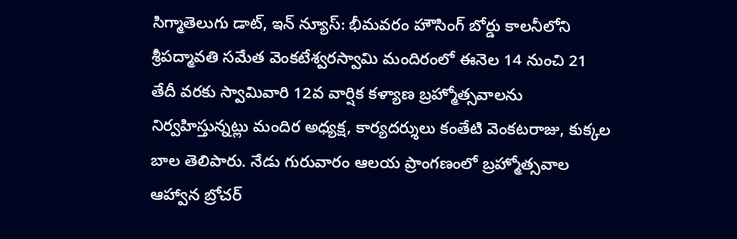సిగ్మాతెలుగు డాట్, ఇన్ న్యూస్: భీమవరం హౌసింగ్ బోర్డు కాలనీలోని శ్రీపద్మావతి సమేత వెంకటేశ్వరస్వామి మందిరంలో ఈనెల 14 నుంచి 21 తేదీ వరకు స్వామివారి 12వ వార్షిక కళ్యాణ బ్రహ్మోత్సవాలను నిర్వహిస్తున్నట్లు మందిర అధ్యక్ష, కార్యదర్శులు కంతేటి వెంకటరాజు, కుక్కల బాల తెలిపారు. నేడు గురువారం ఆలయ ప్రాంగణంలో బ్రహ్మోత్సవాల ఆహ్వాన బ్రోచర్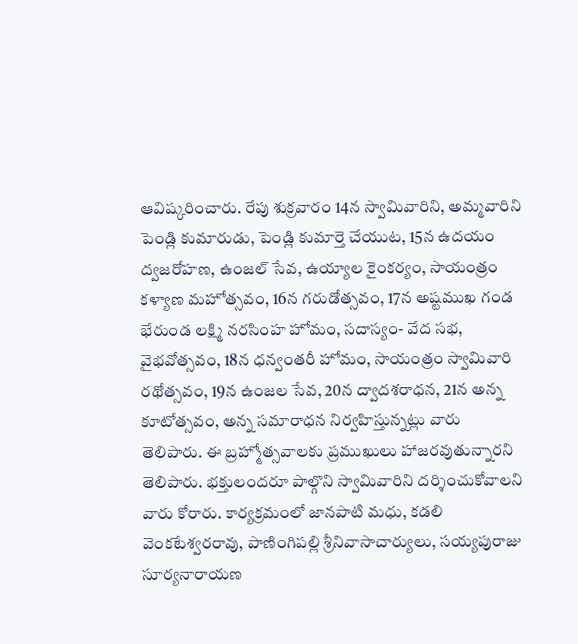ఆవిష్కరించారు. రేపు శుక్రవారం 14న స్వామివారిని, అమ్మవారిని పెండ్లి కుమారుడు, పెండ్లి కుమార్తె చేయుట, 15న ఉదయం ద్వజరోహణ, ఉంజల్ సేవ, ఉయ్యాల కైంకర్యం, సాయంత్రం కళ్యాణ మహోత్సవం, 16న గరుడోత్సవం, 17న అష్టముఖ గండ భేరుండ లక్ష్మి నరసింహ హోమం, సదాస్యం- వేద సభ, వైభవోత్సవం, 18న ధన్వంతరీ హోమం, సాయంత్రం స్వామివారి రథోత్సవం, 19న ఉంజల సేవ, 20న ద్వాదశరాధన, 21న అన్న కూటోత్సవం, అన్న సమారాధన నిర్వహిస్తున్నట్లు వారు తెలిపారు. ఈ బ్రహ్మోత్సవాలకు ప్రముఖులు హాజరవుతున్నారని తెలిపారు. భక్తులందరూ పాల్గొని స్వామివారిని దర్శించుకోవాలని వారు కోరారు. కార్యక్రమంలో జానపాటి మధు, కడలి వెంకటేశ్వరరావు, పాణింగిపల్లి శ్రీనివాసాచార్యులు, సయ్యపురాజు సూర్యనారాయణ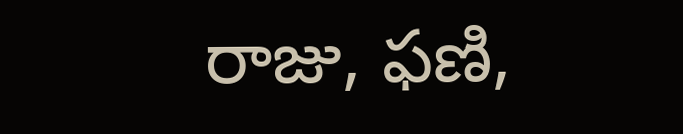రాజు, ఫణి,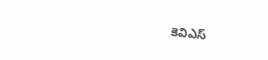కెవిఎస్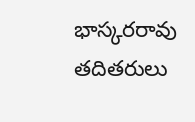భాస్కరరావు తదితరులు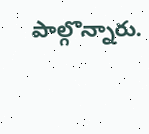పాల్గొన్నారు.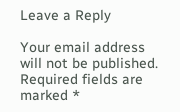Leave a Reply

Your email address will not be published. Required fields are marked *